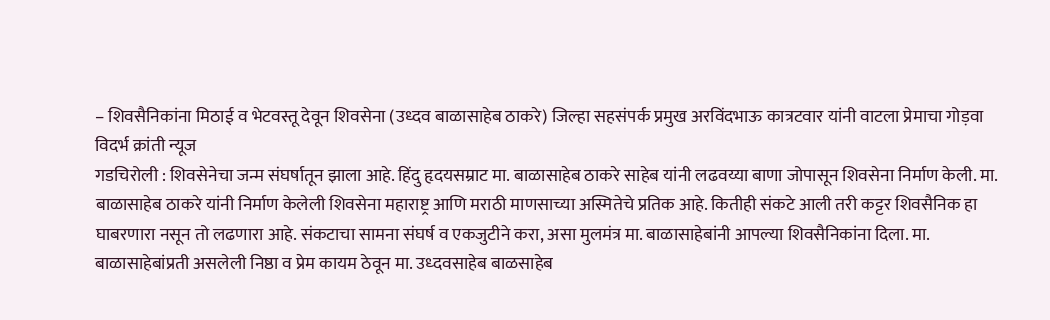– शिवसैनिकांना मिठाई व भेटवस्तू देवून शिवसेना (उध्दव बाळासाहेब ठाकरे) जिल्हा सहसंपर्क प्रमुख अरविंदभाऊ कात्रटवार यांनी वाटला प्रेमाचा गोड़वा
विदर्भ क्रांती न्यूज
गडचिरोली : शिवसेनेचा जन्म संघर्षातून झाला आहे. हिंदु हृदयसम्राट मा. बाळासाहेब ठाकरे साहेब यांनी लढवय्या बाणा जोपासून शिवसेना निर्माण केली. मा. बाळासाहेब ठाकरे यांनी निर्माण केलेली शिवसेना महाराष्ट्र आणि मराठी माणसाच्या अस्मितेचे प्रतिक आहे. कितीही संकटे आली तरी कट्टर शिवसैनिक हा घाबरणारा नसून तो लढणारा आहे. संकटाचा सामना संघर्ष व एकजुटीने करा, असा मुलमंत्र मा. बाळासाहेबांनी आपल्या शिवसैनिकांना दिला. मा. बाळासाहेबांप्रती असलेली निष्ठा व प्रेम कायम ठेवून मा. उध्दवसाहेब बाळसाहेब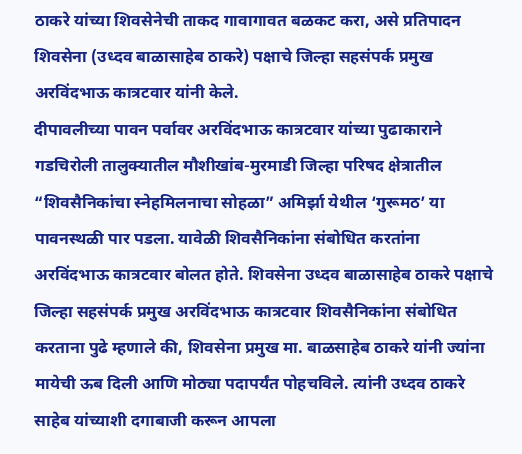ठाकरे यांच्या शिवसेनेची ताकद गावागावत बळकट करा, असे प्रतिपादन शिवसेना (उध्दव बाळासाहेब ठाकरे) पक्षाचे जिल्हा सहसंपर्क प्रमुख अरविंदभाऊ कात्रटवार यांनी केले.
दीपावलीच्या पावन पर्वावर अरविंदभाऊ कात्रटवार यांच्या पुढाकाराने गडचिरोली तालुक्यातील मौशीखांब-मुरमाडी जिल्हा परिषद क्षेत्रातील “शिवसैनिकांचा स्नेहमिलनाचा सोहळा” अमिर्झा येथील ‘गुरूमठ’ या पावनस्थळी पार पडला. यावेळी शिवसैनिकांना संबोधित करतांना अरविंदभाऊ कात्रटवार बोलत होते. शिवसेना उध्दव बाळासाहेब ठाकरे पक्षाचे जिल्हा सहसंपर्क प्रमुख अरविंदभाऊ कात्रटवार शिवसैनिकांना संबोधित करताना पुढे म्हणाले की, शिवसेना प्रमुख मा. बाळसाहेब ठाकरे यांनी ज्यांना मायेची ऊब दिली आणि मोठ्या पदापर्यंत पोहचविले. त्यांनी उध्दव ठाकरे साहेब यांच्याशी दगाबाजी करून आपला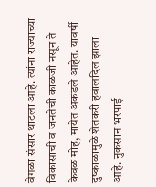वेगळा संसार थाटला आहे. त्यांना राज्याच्या विकासाची व जनतेची काळजी नसून ते केवळ मोह, मायेत अकडले आहेत. यावर्षी दुष्काळामुळे शेतकरी हवालदिल झाला आहे. नुकसान भरपाई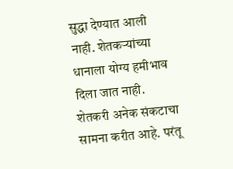सुद्धा देण्यात आली नाही. शेतकऱ्यांच्या धानाला योग्य हमीभाव दिला जात नाही. शेतकरी अनेक संकटाचा सामना करीत आहे. परंतू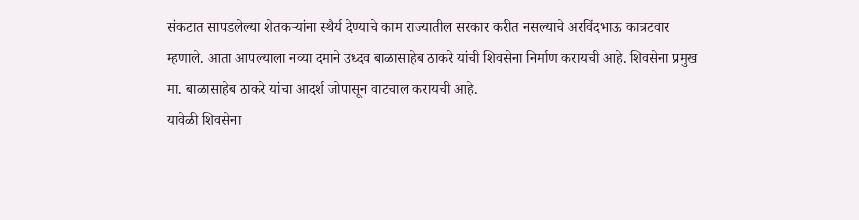संकटात सापडलेल्या शेतकऱ्यांना स्थैर्य देण्याचे काम राज्यातील सरकार करीत नसल्याचे अरविंदभाऊ कात्रटवार म्हणाले. आता आपल्याला नव्या दमाने उध्दव बाळासाहेब ठाकरे यांची शिवसेना निर्माण करायची आहे. शिवसेना प्रमुख मा. बाळासाहेब ठाकरे यांचा आदर्श जोपासून वाटचाल करायची आहे.
यावेळी शिवसेना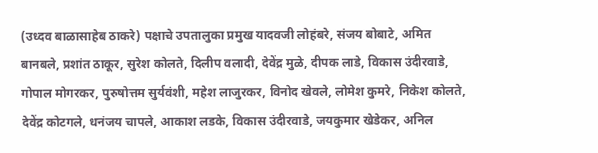(उध्दव बाळासाहेब ठाकरे) पक्षाचे उपतालुका प्रमुख यादवजी लोहंबरे, संजय बोबाटे, अमित बानबले, प्रशांत ठाकूर, सुरेश कोलते, दिलीप वलादी, देवेंद्र मुळे, दीपक लाडे, विकास उंदीरवाडे, गोपाल मोगरकर, पुरुषोत्तम सुर्यवंशी, महेश लाजुरकर, विनोद खेवले, लोमेश कुमरे, निकेश कोलते, देवेंद्र कोटगले, धनंजय चापले, आकाश लडके, विकास उंदीरवाडे, जयकुमार खेडेकर, अनिल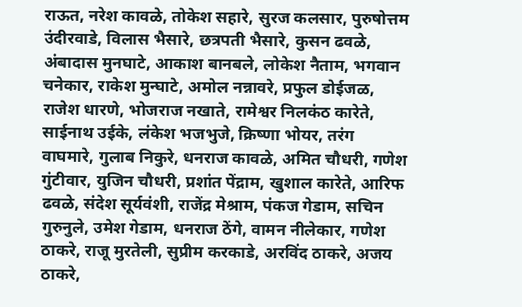राऊत, नरेश कावळे, तोकेश सहारे, सुरज कलसार, पुरुषोत्तम उंदीरवाडे, विलास भैसारे, छत्रपती भैसारे, कुसन ढवळे, अंबादास मुनघाटे, आकाश बानबले, लोकेश नैताम, भगवान चनेकार, राकेश मुन्घाटे, अमोल नन्नावरे, प्रफुल डोईजळ, राजेश धारणे, भोजराज नखाते, रामेश्वर निलकंठ कारेते, साईनाथ उईके, लंकेश भजभुजे, क्रिष्णा भोयर, तरंग वाघमारे, गुलाब निकुरे, धनराज कावळे, अमित चौधरी, गणेश गुंटीवार, युजिन चौधरी, प्रशांत पेंद्राम, खुशाल कारेते, आरिफ ढवळे, संदेश सूर्यवंशी, राजेंद्र मेश्राम, पंकज गेडाम, सचिन गुरुनुले, उमेश गेडाम, धनराज ठेंगे, वामन नीलेकार, गणेश ठाकरे, राजू मुरतेली, सुप्रीम करकाडे, अरविंद ठाकरे, अजय ठाकरे,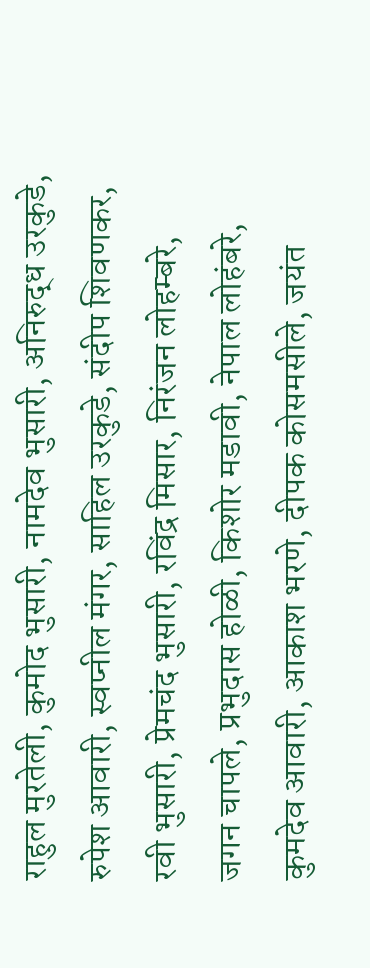राहुल मुरतेली, कुमोद भुसारी, नामदेव भुसारी, अनिरुद्ध उरकुडे, रुपेश आवारी, स्वप्नील मंगर, साहिल उरकुडे, संदीप शिवणकर, रवी भुसारी, प्रेमचंद भुसारी, रविंद्र मिसार, निरंजन लोहम्बरे, जगन चापले, प्रभुदास होळी, किशोर मडावी, नेपाल लोहंबरे, कुमदेव आवारी, आकाश भरणे, दीपक कोसमसीले, जयंत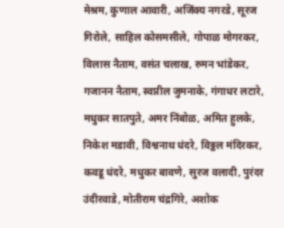मेश्रम, कुणाल आवारी, अजिंक्य नगरडे, सूरज गिरोले, साहिल कोसमसीले, गोपाळ मोगरकर, विलास नैताम, वसंत चलाख, रुमन भांडेकर, गजानन नैताम, स्वप्नील जुमनाके, गंगाधर लटारे, मधुकर सातपुते, अमर निंबोळ, अमित हुलके, निकेश मडावी, विश्वनाथ धंदरे, विठ्ठल मंदिरकर, कवडू धंदरे, मधुकर बावणे, सुरज वलादी, पुरंदर उंदीरवाडे, मोतीराम चंद्रगिरे, अशोक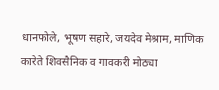धानफोले, भूषण सहारे, जयदेव मेश्राम, माणिक कारेते शिवसैनिक व गावकरी मोठ्या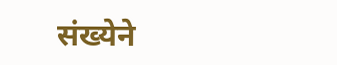संख्येने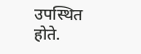उपस्थित होते.